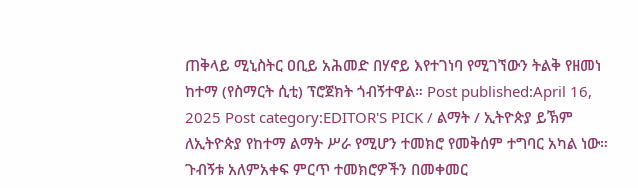ጠቅላይ ሚኒስትር ዐቢይ አሕመድ በሃኖይ እየተገነባ የሚገኘውን ትልቅ የዘመነ ከተማ (የስማርት ሲቲ) ፕሮጀክት ጎብኝተዋል። Post published:April 16, 2025 Post category:EDITOR'S PICK / ልማት / ኢትዮጵያ ይኽም ለኢትዮጵያ የከተማ ልማት ሥራ የሚሆን ተመክሮ የመቅሰም ተግባር አካል ነው። ጉብኝቱ አለምአቀፍ ምርጥ ተመክሮዎችን በመቀመር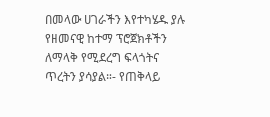በመላው ሀገራችን እየተካሄዱ ያሉ የዘመናዊ ከተማ ፕሮጀክቶችን ለማላቅ የሚደረግ ፍላጎትና ጥረትን ያሳያል።- የጠቅላይ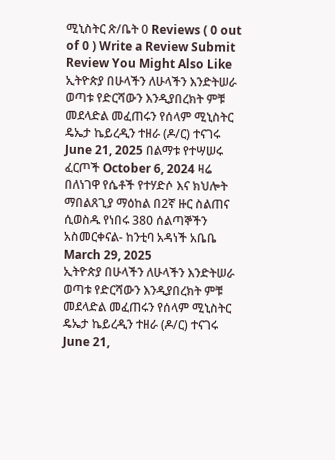ሚኒስትር ጽ/ቤት 0 Reviews ( 0 out of 0 ) Write a Review Submit Review You Might Also Like ኢትዮጵያ በሁላችን ለሁላችን እንድትሠራ ወጣቱ የድርሻውን እንዲያበረክት ምቹ መደላድል መፈጠሩን የሰላም ሚኒስትር ዴኤታ ኬይረዲን ተዘራ (ዶ/ር) ተናገሩ June 21, 2025 በልማቱ የተሣሠሩ ፈርጦች October 6, 2024 ዛሬ በለነገዋ የሴቶች የተሃድሶ እና ክህሎት ማበልጸጊያ ማዕከል በ2ኛ ዙር ስልጠና ሲወስዱ የነበሩ 380 ሰልጣኞችን አስመርቀናል- ከንቲባ አዳነች አቤቤ March 29, 2025
ኢትዮጵያ በሁላችን ለሁላችን እንድትሠራ ወጣቱ የድርሻውን እንዲያበረክት ምቹ መደላድል መፈጠሩን የሰላም ሚኒስትር ዴኤታ ኬይረዲን ተዘራ (ዶ/ር) ተናገሩ June 21,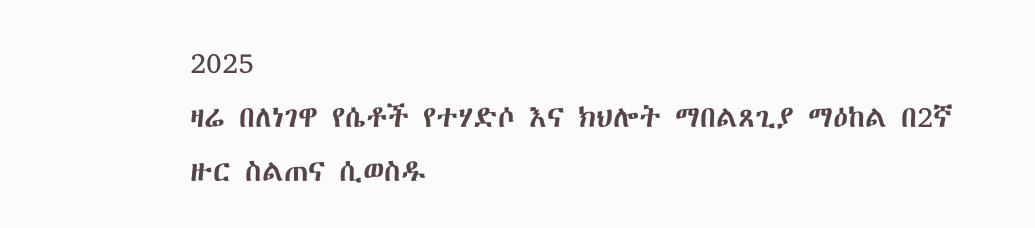2025
ዛሬ በለነገዋ የሴቶች የተሃድሶ እና ክህሎት ማበልጸጊያ ማዕከል በ2ኛ ዙር ስልጠና ሲወስዱ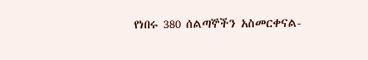የነበሩ 380 ሰልጣኞችን አስመርቀናል-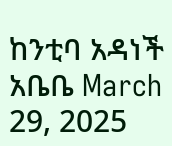ከንቲባ አዳነች አቤቤ March 29, 2025